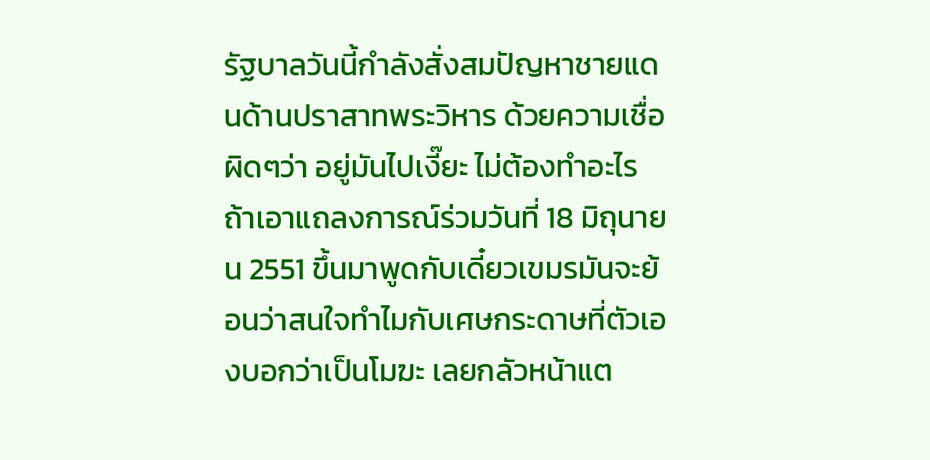รัฐบาลวันนี้กำลังสั่งสมปัญหาชายแดนด้านปราสาทพระวิหาร ด้วยความเชื่อผิดๆว่า อยู่มันไปเงี๊ยะ ไม่ต้องทำอะไร ถ้าเอาแถลงการณ์ร่วมวันที่ 18 มิถุนายน 2551 ขึ้นมาพูดกับเดี๋ยวเขมรมันจะย้อนว่าสนใจทำไมกับเศษกระดาษที่ตัวเองบอกว่าเป็นโมฆะ เลยกลัวหน้าแต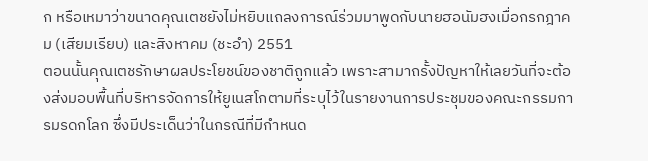ก หรือเหมาว่าขนาดคุณเตชยังไม่หยิบแถลงการณ์ร่วมมาพูดกับนายฮอนัมฮงเมื่อกรกฎาคม (เสียมเรียบ) และสิงหาคม (ชะอำ) 2551
ตอนนั้นคุณเตชรักษาผลประโยชน์ของชาติถูกแล้ว เพราะสามาถรั้งปัญหาให้เลยวันที่จะต้องส่งมอบพื้นที่บริหารจัดการให้ยูเนสโกตามที่ระบุไว้ในรายงานการประชุมของคณะกรรมการมรดกโลก ซึ่งมีประเด็นว่าในกรณีที่มีกำหนด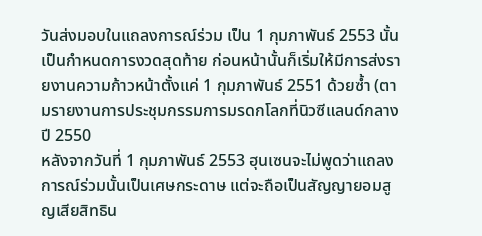วันส่งมอบในแถลงการณ์ร่วม เป็น 1 กุมภาพันธ์ 2553 นั้น เป็นกำหนดการงวดสุดท้าย ก่อนหน้านั้นก็เริ่มให้มีการส่งรายงานความก้าวหน้าตั้งแค่ 1 กุมภาพันธ์ 2551 ด้วยซ้ำ (ตามรายงานการประชุมกรรมการมรดกโลกที่นิวซีแลนด์กลางปี 2550
หลังจากวันที่ 1 กุมภาพันธ์ 2553 ฮุนเซนจะไม่พูดว่าแถลงการณ์ร่วมนั้นเป็นเศษกระดาษ แต่จะถือเป็นสัญญายอมสูญเสียสิทธิน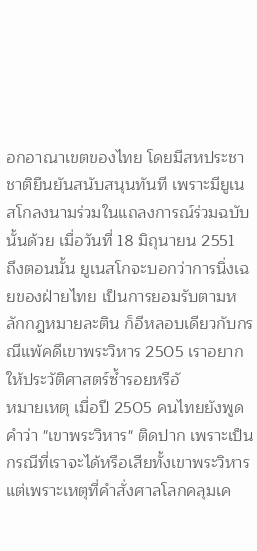อกอาณาเขตของไทย โดยมีสหประชาชาติยืนยันสนับสนุนทันที เพราะมียูเนสโกลงนามร่วมในแถลงการณ์ร่วมฉบับนั้นด้วย เมื่อวันที่ 18 มิถุนายน 2551
ถึงตอนนั้น ยูเนสโกจะบอกว่าการนิ่งเฉยของฝ่ายไทย เป็นการยอมรับตามหลักกฎหมายละติน ก็อีหลอบเดียวกับกรณีแพ้คดีเขาพระวิหาร 2505 เราอยากให้ประวัติศาสตร์ซ้ำรอยหรือั
หมายเหตุ เมื่อปี 2505 คนไทยยังพูดคำว่า "เขาพระวิหาร" ติดปาก เพราะเป็นกรณีที่เราจะได้หรือเสียทั้งเขาพระวิหาร แต่เพราะเหตุที่คำสั่งศาลโลกคลุมเค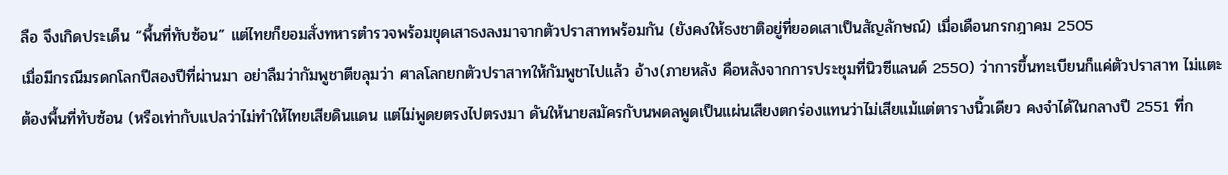ลือ จึงเกิดประเด็น “พื้นที่ทับซ้อน” แต่ไทยก็ยอมสั่งทหารตำรวจพร้อมขุดเสาธงลงมาจากตัวปราสาทพร้อมกัน (ยังคงให้ธงชาติอยู่ที่ยอดเสาเป็นสัญลักษณ์) เมื่อเดือนกรกฎาคม 2505
เมื่อมีกรณีมรดกโลกปีสองปีที่ผ่านมา อย่าลืมว่ากัมพูชาตีขลุมว่า ศาลโลกยกตัวปราสาทให้กัมพูชาไปแล้ว อ้าง(ภายหลัง คือหลังจากการประชุมที่นิวซีแลนด์ 2550) ว่าการขึ้นทะเบียนก็แค่ตัวปราสาท ไม่แตะต้องพื้นที่ทับซ้อน (หรือเท่ากับแปลว่าไม่ทำให้ไทยเสียดินแดน แต่ไม่พูดยตรงไปตรงมา ดันให้นายสมัครกับนพดลพูดเป็นแผ่นเสียงตกร่องแทนว่าไม่เสียแม้แต่ตารางนิ้วเดียว คงจำได้ในกลางปี 2551 ที่ก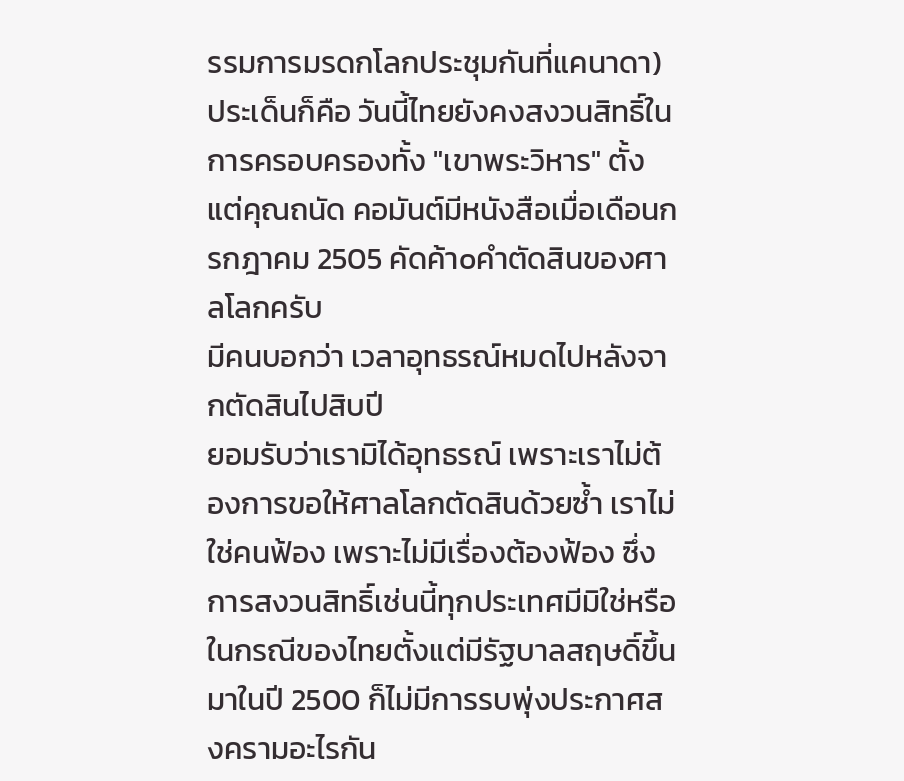รรมการมรดกโลกประชุมกันที่แคนาดา) ประเด็นก็คือ วันนี้ไทยยังคงสงวนสิทธิ์ในการครอบครองทั้ง "เขาพระวิหาร" ตั้งแต่คุณถนัด คอมันต์มีหนังสือเมื่อเดือนกรกฎาคม 2505 คัดค้าoคำตัดสินของศาลโลกครับ
มีคนบอกว่า เวลาอุทธรณ์หมดไปหลังจากตัดสินไปสิบปี
ยอมรับว่าเรามิได้อุทธรณ์ เพราะเราไม่ต้องการขอให้ศาลโลกตัดสินด้วยซ้ำ เราไม่ใช่คนฟ้อง เพราะไม่มีเรื่องต้องฟ้อง ซึ่งการสงวนสิทธิ์เช่นนี้ทุกประเทศมีมิใช่หรือ ในกรณีของไทยตั้งแต่มีรัฐบาลสฤษดิ์ขึ้นมาในปี 2500 ก็ไม่มีการรบพุ่งประกาศสงครามอะไรกัน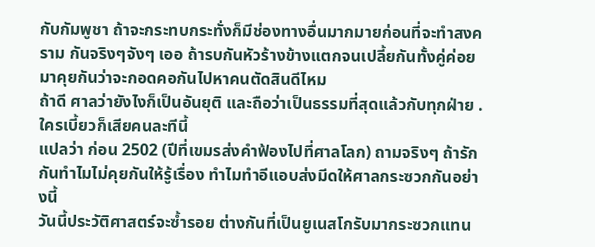กับกัมพูชา ถ้าจะกระทบกระทั่งก็มีช่องทางอื่นมากมายก่อนที่จะทำสงคราม กันจริงๆจังๆ เออ ถ้ารบกันหัวร้างข้างแตกจนเปลี้ยกันทั้งคู่ค่อยมาคุยกันว่าจะกอดคอกันไปหาคนตัดสินดีไหม
ถ้าดี ศาลว่ายังไงก็เป็นอันยุติ และถือว่าเป็นธรรมที่สุดแล้วกับทุกฝ่าย .ใครเบี้ยวก็เสียคนละทีนี้
แปลว่า ก่อน 2502 (ปีที่เขมรส่งคำฟ้องไปที่ศาลโลก) ถามจริงๆ ถ้ารักกันทำไมไม่คุยกันให้รู้เรื่อง ทำไมทำอีแอบส่งมีดให้ศาลกระซวกกันอย่างนี้
วันนี้ประวัติศาสตร์จะซ้ำรอย ต่างกันที่เป็นยูเนสโกรับมากระซวกแทน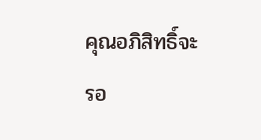คุณอภิสิทธิ์จะรอ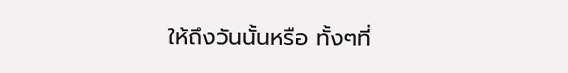ให้ถึงวันนั้นหรือ ทั้งๆที่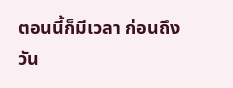ตอนนี้ก็มีเวลา ก่อนถึงวัน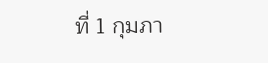ที่ 1 กุมภา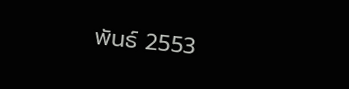พันธ์ 2553